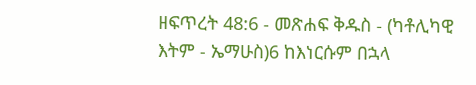ዘፍጥረት 48:6 - መጽሐፍ ቅዱስ - (ካቶሊካዊ እትም - ኤማሁስ)6 ከእነርሱም በኋላ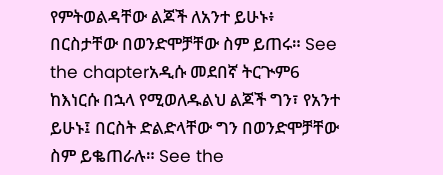የምትወልዳቸው ልጆች ለአንተ ይሁኑ፥ በርስታቸው በወንድሞቻቸው ስም ይጠሩ። See the chapterአዲሱ መደበኛ ትርጒም6 ከእነርሱ በኋላ የሚወለዱልህ ልጆች ግን፣ የአንተ ይሁኑ፤ በርስት ድልድላቸው ግን በወንድሞቻቸው ስም ይቈጠራሉ። See the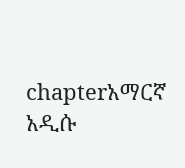chapterአማርኛ አዲሱ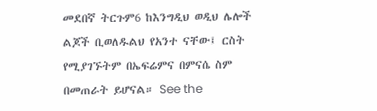መደበኛ ትርጉም6 ከእንግዲህ ወዲህ ሌሎች ልጆች ቢወለዱልህ የአንተ ናቸው፤ ርስት የሚያገኙትም በኤፍሬምና በምናሴ ስም በመጠራት ይሆናል። See the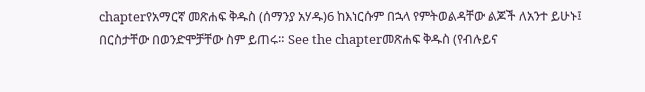chapterየአማርኛ መጽሐፍ ቅዱስ (ሰማንያ አሃዱ)6 ከእነርሱም በኋላ የምትወልዳቸው ልጆች ለአንተ ይሁኑ፤ በርስታቸው በወንድሞቻቸው ስም ይጠሩ። See the chapterመጽሐፍ ቅዱስ (የብሉይና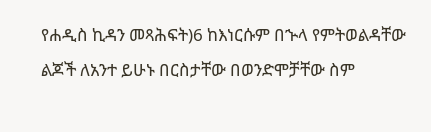የሐዲስ ኪዳን መጻሕፍት)6 ከእነርሱም በኍላ የምትወልዳቸው ልጆች ለአንተ ይሁኑ በርስታቸው በወንድሞቻቸው ስም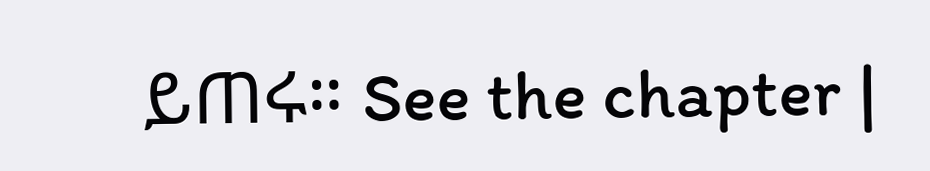ይጠሩ። See the chapter |